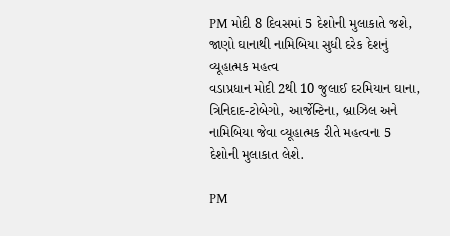PM મોદી 8 દિવસમાં 5 દેશોની મુલાકાતે જશે, જાણો ઘાનાથી નામિબિયા સુધી દરેક દેશનું વ્યૂહાત્મક મહત્વ
વડાપ્રધાન મોદી 2થી 10 જુલાઈ દરમિયાન ઘાના, ત્રિનિદાદ-ટોબેગો, આર્જેન્ટિના, બ્રાઝિલ અને નામિબિયા જેવા વ્યૂહાત્મક રીતે મહત્વના 5 દેશોની મુલાકાત લેશે.

PM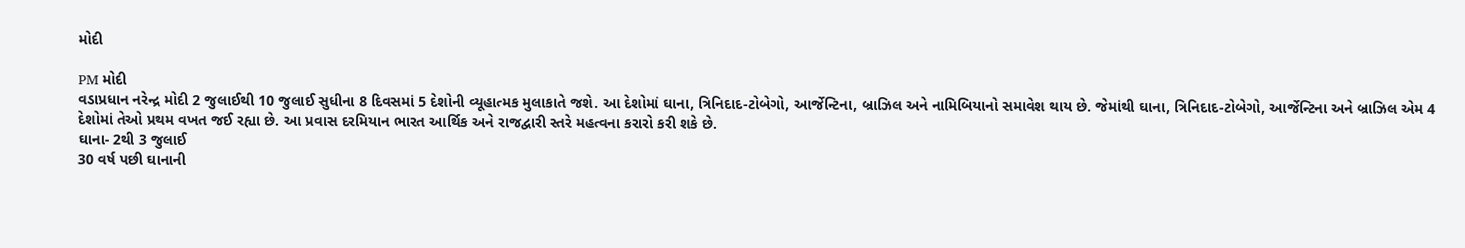મોદી

PM મોદી
વડાપ્રધાન નરેન્દ્ર મોદી 2 જુલાઈથી 10 જુલાઈ સુધીના 8 દિવસમાં 5 દેશોની વ્યૂહાત્મક મુલાકાતે જશે. આ દેશોમાં ઘાના, ત્રિનિદાદ-ટોબેગો, આર્જેન્ટિના, બ્રાઝિલ અને નામિબિયાનો સમાવેશ થાય છે. જેમાંથી ઘાના, ત્રિનિદાદ-ટોબેગો, આર્જેન્ટિના અને બ્રાઝિલ એમ 4 દેશોમાં તેઓ પ્રથમ વખત જઈ રહ્યા છે. આ પ્રવાસ દરમિયાન ભારત આર્થિક અને રાજદ્વારી સ્તરે મહત્વના કરારો કરી શકે છે.
ઘાના- 2થી 3 જુલાઈ
30 વર્ષ પછી ઘાનાની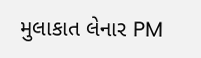મુલાકાત લેનાર PM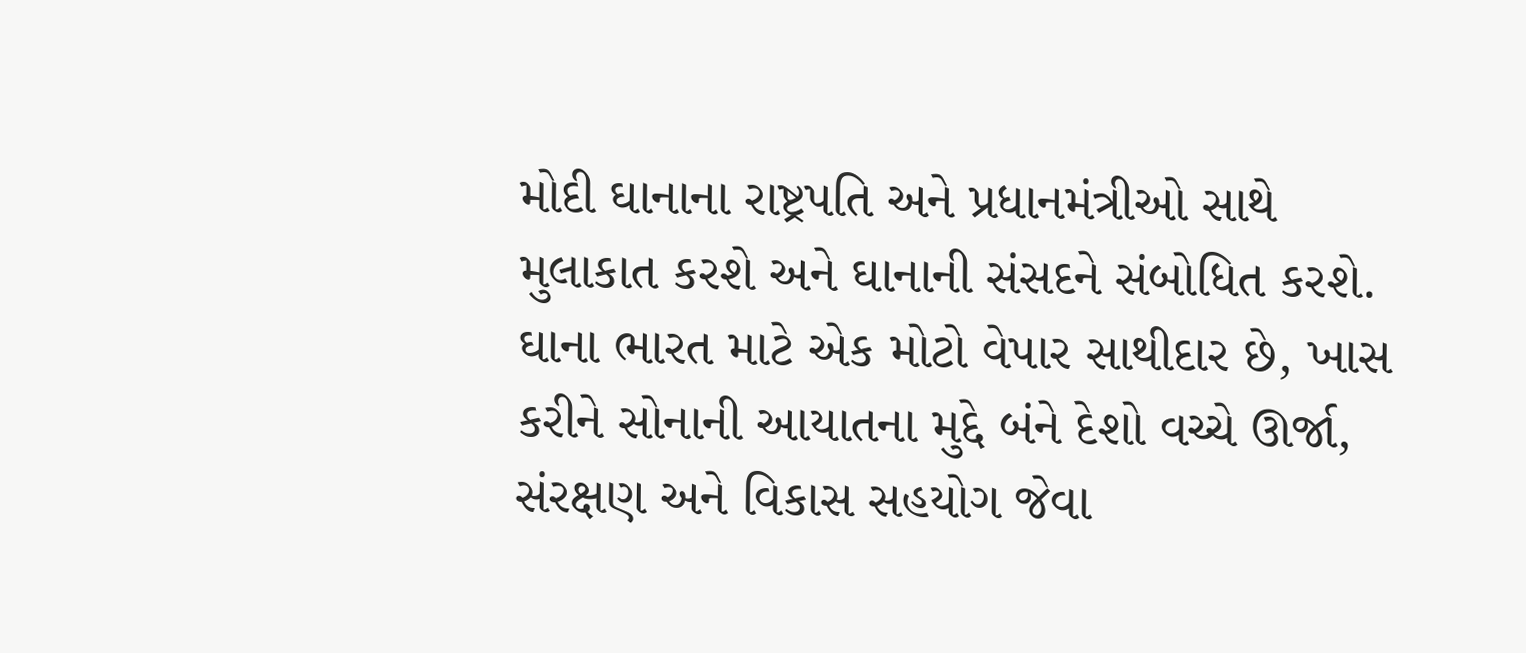મોદી ઘાનાના રાષ્ટ્રપતિ અને પ્રધાનમંત્રીઓ સાથે મુલાકાત કરશે અને ઘાનાની સંસદને સંબોધિત કરશે. ઘાના ભારત માટે એક મોટો વેપાર સાથીદાર છે, ખાસ કરીને સોનાની આયાતના મુદ્દે બંને દેશો વચ્ચે ઊર્જા, સંરક્ષણ અને વિકાસ સહયોગ જેવા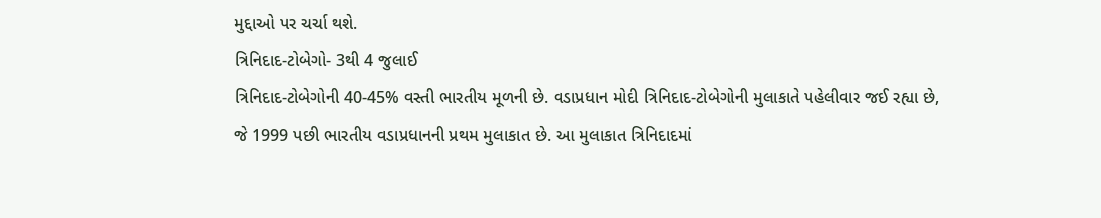મુદ્દાઓ પર ચર્ચા થશે.
ત્રિનિદાદ-ટોબેગો- 3થી 4 જુલાઈ
ત્રિનિદાદ-ટોબેગોની 40-45% વસ્તી ભારતીય મૂળની છે. વડાપ્રધાન મોદી ત્રિનિદાદ-ટોબેગોની મુલાકાતે પહેલીવાર જઈ રહ્યા છે, જે 1999 પછી ભારતીય વડાપ્રધાનની પ્રથમ મુલાકાત છે. આ મુલાકાત ત્રિનિદાદમાં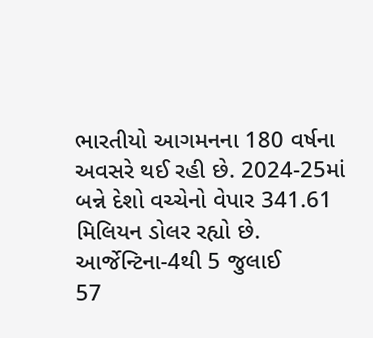ભારતીયો આગમનના 180 વર્ષના અવસરે થઈ રહી છે. 2024-25માં બન્ને દેશો વચ્ચેનો વેપાર 341.61 મિલિયન ડોલર રહ્યો છે.
આર્જેન્ટિના-4થી 5 જુલાઈ
57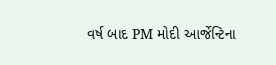વર્ષ બાદ PM મોદી આર્જેન્ટિના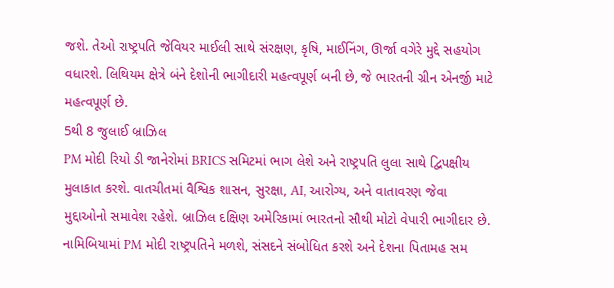જશે. તેઓ રાષ્ટ્રપતિ જેવિયર માઈલી સાથે સંરક્ષણ, કૃષિ, માઈનિંગ, ઊર્જા વગેરે મુદ્દે સહયોગ વધારશે. લિથિયમ ક્ષેત્રે બંને દેશોની ભાગીદારી મહત્વપૂર્ણ બની છે, જે ભારતની ગ્રીન એનર્જી માટે મહત્વપૂર્ણ છે.
5થી 8 જુલાઈ બ્રાઝિલ
PM મોદી રિયો ડી જાનેરોમાં BRICS સમિટમાં ભાગ લેશે અને રાષ્ટ્રપતિ લુલા સાથે દ્વિપક્ષીય મુલાકાત કરશે. વાતચીતમાં વૈશ્વિક શાસન, સુરક્ષા, AI, આરોગ્ય, અને વાતાવરણ જેવા મુદ્દાઓનો સમાવેશ રહેશે. બ્રાઝિલ દક્ષિણ અમેરિકામાં ભારતનો સૌથી મોટો વેપારી ભાગીદાર છે.
નામિબિયામાં PM મોદી રાષ્ટ્રપતિને મળશે, સંસદને સંબોધિત કરશે અને દેશના પિતામહ સમ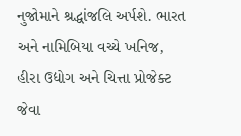નુજોમાને શ્રદ્ધાંજલિ અર્પશે. ભારત અને નામિબિયા વચ્ચે ખનિજ, હીરા ઉદ્યોગ અને ચિત્તા પ્રોજેક્ટ જેવા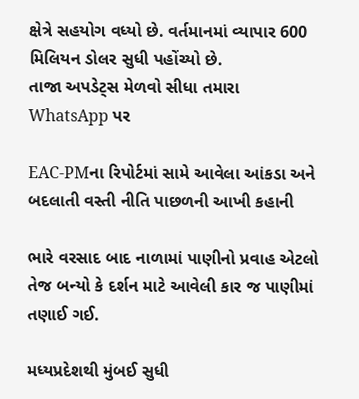ક્ષેત્રે સહયોગ વધ્યો છે. વર્તમાનમાં વ્યાપાર 600 મિલિયન ડોલર સુધી પહોંચ્યો છે.
તાજા અપડેટ્સ મેળવો સીધા તમારા WhatsApp પર

EAC-PMના રિપોર્ટમાં સામે આવેલા આંકડા અને બદલાતી વસ્તી નીતિ પાછળની આખી કહાની

ભારે વરસાદ બાદ નાળામાં પાણીનો પ્રવાહ એટલો તેજ બન્યો કે દર્શન માટે આવેલી કાર જ પાણીમાં તણાઈ ગઈ.

મધ્યપ્રદેશથી મુંબઈ સુધી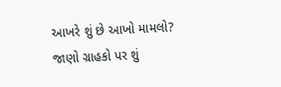આખરે શું છે આખો મામલો? જાણો ગ્રાહકો પર શું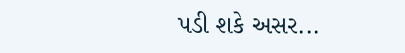પડી શકે અસર...